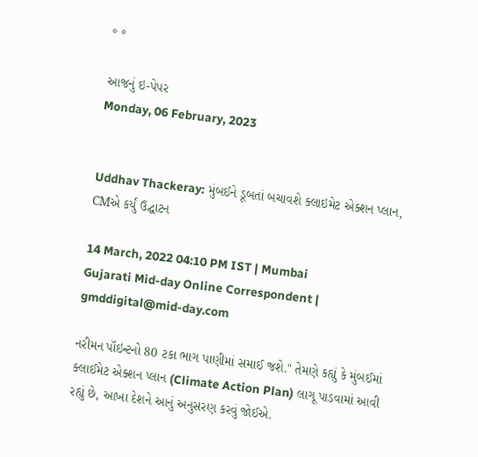° °

આજનું ઇ-પેપર
Monday, 06 February, 2023


Uddhav Thackeray: મુંબઈને ડૂબતાં બચાવશે ક્લાઇમેટ એક્શન પ્લાન, CMએ કર્યું ઉદ્ઘાટન

14 March, 2022 04:10 PM IST | Mumbai
Gujarati Mid-day Online Correspondent | gmddigital@mid-day.com

નરીમન પૉઇન્ટનો 80 ટકા ભાગ પાણીમાં સમાઈ જશે." તેમણે કહ્યું કે મુંબઈમાં ક્લાઈમેટ એક્શન પ્લાન (Climate Action Plan) લાગૂ પાડવામાં આવી રહ્યું છે, આખા દેશને આનું અનુસરણ કરવું જોઈએ.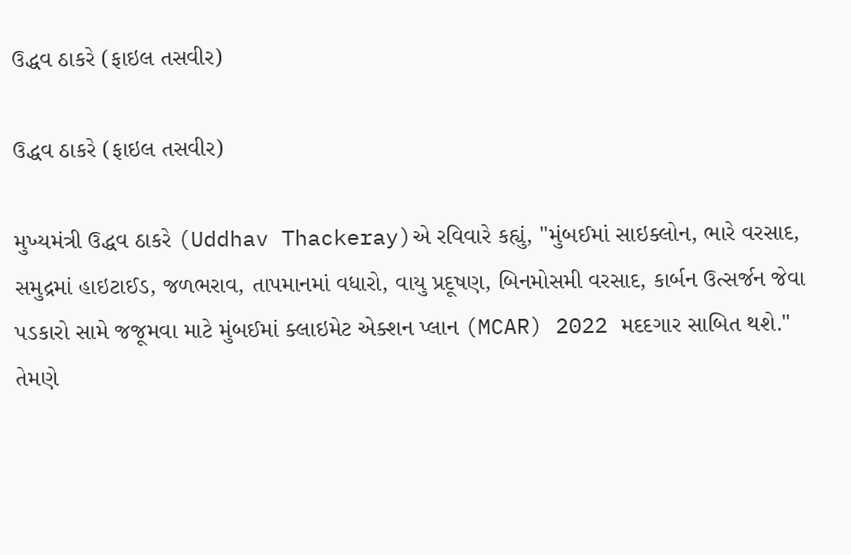ઉદ્ધવ ઠાકરે (ફાઇલ તસવીર)

ઉદ્ધવ ઠાકરે (ફાઇલ તસવીર)

મુખ્યમંત્રી ઉદ્ધવ ઠાકરે (Uddhav Thackeray)એ રવિવારે કહ્યું, "મુંબઈમાં સાઇક્લોન, ભારે વરસાદ, સમુદ્રમાં હાઇટાઈડ, જળભરાવ, તાપમાનમાં વધારો, વાયુ પ્રદૂષણ, બિનમોસમી વરસાદ, કાર્બન ઉત્સર્જન જેવા પડકારો સામે જજૂમવા માટે મુંબઈમાં ક્લાઇમેટ એક્શન પ્લાન (MCAR) 2022 મદદગાર સાબિત થશે." તેમણે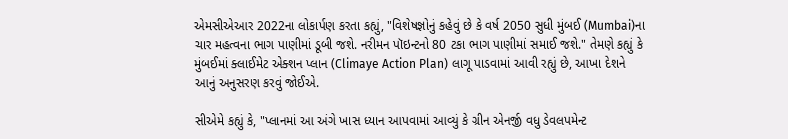એમસીએઆર 2022ના લોકાર્પણ કરતા કહ્યું, "વિશેષજ્ઞોનું કહેવું છે કે વર્ષ 2050 સુધી મુંબઈ (Mumbai)ના ચાર મહત્વના ભાગ પાણીમાં ડૂબી જશે. નરીમન પૉઇન્ટનો 80 ટકા ભાગ પાણીમાં સમાઈ જશે." તેમણે કહ્યું કે મુંબઈમાં ક્લાઈમેટ એક્શન પ્લાન (Climaye Action Plan) લાગૂ પાડવામાં આવી રહ્યું છે, આખા દેશને આનું અનુસરણ કરવું જોઈએ.

સીએમે કહ્યું કે, "પ્લાનમાં આ અંગે ખાસ ધ્યાન આપવામાં આવ્યું કે ગ્રીન એનર્જી વધુ ડેવલપમેન્ટ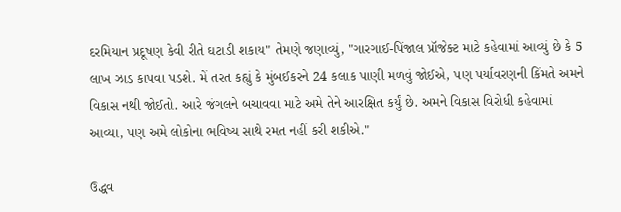દરમિયાન પ્રદૂષણ કેવી રીતે ઘટાડી શકાય" તેમણે જણાવ્યું, "ગારગાઈ-પિંજાલ પ્રૉજેક્ટ માટે કહેવામાં આવ્યું છે કે 5 લાખ ઝાડ કાપવા પડશે. મેં તરત કહ્યું કે મુંબઈકરને 24 કલાક પાણી મળવું જોઈએ, પણ પર્યાવરણની કિંમતે અમને વિકાસ નથી જોઈતો. આરે જંગલને બચાવવા માટે અમે તેને આરક્ષિત કર્યું છે. અમને વિકાસ વિરોધી કહેવામાં આવ્યા, પણ અમે લોકોના ભવિષ્ય સાથે રમત નહીં કરી શકીએ."

ઉદ્ધવ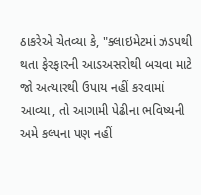ઠાકરેએ ચેતવ્યા કે, "ક્લાઇમેટમાં ઝડપથી થતા ફેરફારની આડઅસરોથી બચવા માટે જો અત્યારથી ઉપાય નહીં કરવામાં આવ્યા, તો આગામી પેઢીના ભવિષ્યની અમે કલ્પના પણ નહીં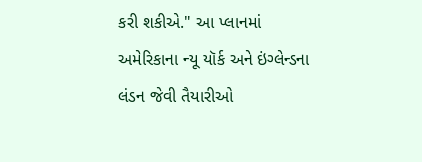કરી શકીએ." આ પ્લાનમાં અમેરિકાના ન્યૂ યૉર્ક અને ઇંગ્લેન્ડના લંડન જેવી તૈયારીઓ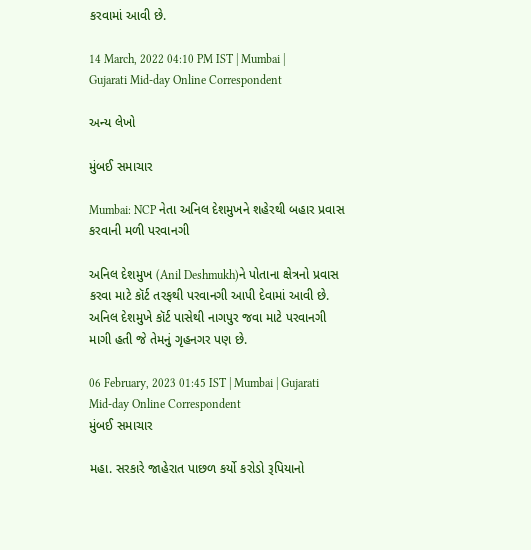કરવામાં આવી છે.

14 March, 2022 04:10 PM IST | Mumbai | Gujarati Mid-day Online Correspondent

અન્ય લેખો

મુંબઈ સમાચાર

Mumbai: NCP નેતા અનિલ દેશમુખને શહેરથી બહાર પ્રવાસ કરવાની મળી પરવાનગી

અનિલ દેશમુખ (Anil Deshmukh)ને પોતાના ક્ષેત્રનો પ્રવાસ કરવા માટે કૉર્ટ તરફથી પરવાનગી આપી દેવામાં આવી છે. અનિલ દેશમુખે કૉર્ટ પાસેથી નાગપુર જવા માટે પરવાનગી માગી હતી જે તેમનું ગૃહનગર પણ છે.

06 February, 2023 01:45 IST | Mumbai | Gujarati Mid-day Online Correspondent
મુંબઈ સમાચાર

મહા. સરકારે જાહેરાત પાછળ કર્યો કરોડો રૂપિયાનો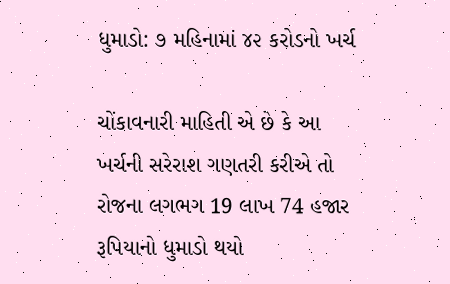ધુમાડો: ૭ મહિનામાં ૪૨ કરોડનો ખર્ચ

ચોંકાવનારી માહિતી એ છે કે આ ખર્ચની સરેરાશ ગણતરી કરીએ તો રોજના લગભગ 19 લાખ 74 હજાર રૂપિયાનો ધુમાડો થયો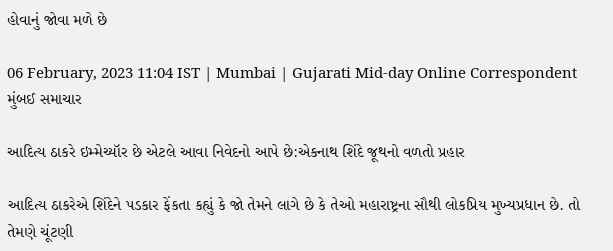હોવાનું જોવા મળે છે

06 February, 2023 11:04 IST | Mumbai | Gujarati Mid-day Online Correspondent
મુંબઈ સમાચાર

આદિત્ય ઠાકરે ઇમ્મેચ્યૉર છે એટલે આવા નિવેદનો આપે છે:એકનાથ શિંદે જૂથનો વળતો પ્રહાર

આદિત્ય ઠાકરેએ શિંદેને પડકાર ફેંકતા કહ્યું કે જો તેમને લાગે છે કે તેઓ મહારાષ્ટ્રના સૌથી લોકપ્રિય મુખ્યપ્રધાન છે. તો તેમણે ચૂંટણી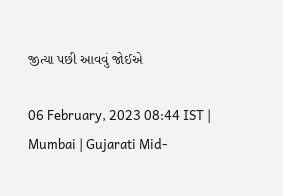જીત્યા પછી આવવું જોઈએ

06 February, 2023 08:44 IST | Mumbai | Gujarati Mid-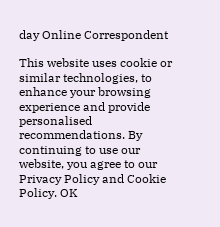day Online Correspondent

This website uses cookie or similar technologies, to enhance your browsing experience and provide personalised recommendations. By continuing to use our website, you agree to our Privacy Policy and Cookie Policy. OK